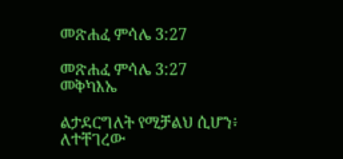መጽሐፈ ምሳሌ 3:27

መጽሐፈ ምሳሌ 3:27 መቅካእኤ

ልታደርግለት የሚቻልህ ሲሆን፥ ለተቸገረው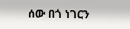ሰው በጎ ነገርን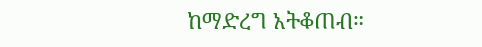ከማድረግ አትቆጠብ።